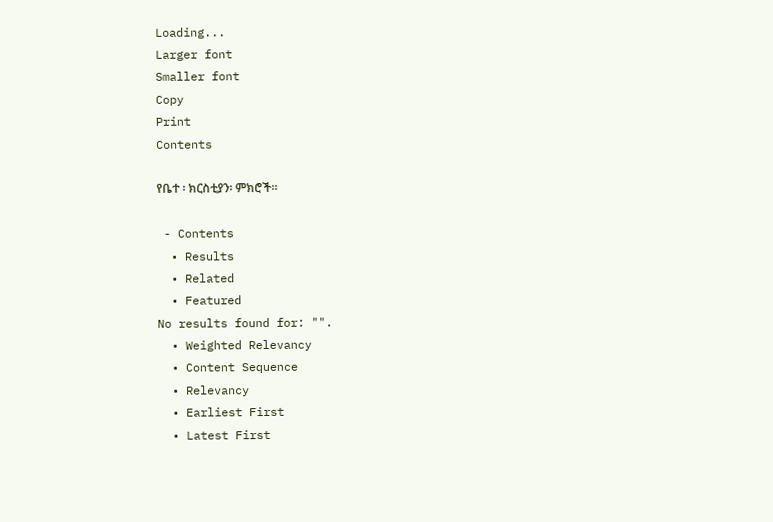Loading...
Larger font
Smaller font
Copy
Print
Contents

የቤተ ፡ ክርስቲያን፡ ምክሮች፡፡

 - Contents
  • Results
  • Related
  • Featured
No results found for: "".
  • Weighted Relevancy
  • Content Sequence
  • Relevancy
  • Earliest First
  • Latest First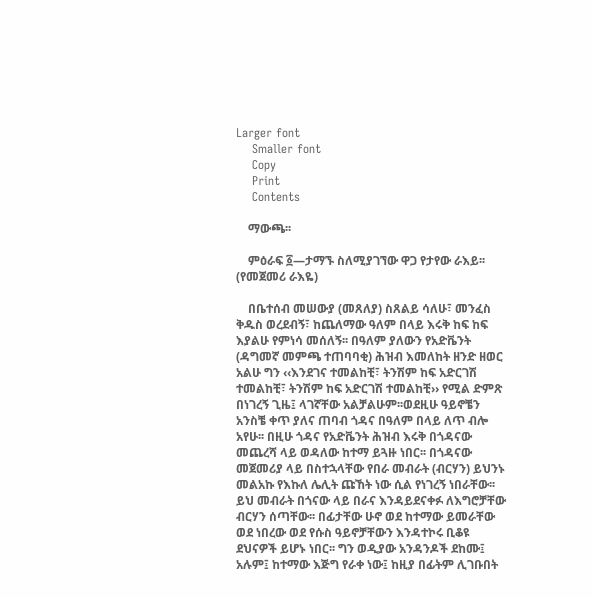Larger font
    Smaller font
    Copy
    Print
    Contents

    ማውጫ፡፡

    ምዕራፍ ፩—ታማኙ ስለሚያገኘው ዋጋ የታየው ራእይ፡፡ (የመጀመሪ ራእዬ)

    በቤተሰብ መሠውያ (መጸለያ) ስጸልይ ሳለሁ፣ መንፈስ ቅዱስ ወረደብኝ፣ ከጨለማው ዓለም በላይ እሩቅ ከፍ ከፍ እያልሁ የምነሳ መሰለኝ፡፡ በዓለም ያለውን የአድቬንት (ዳግመኛ መምጫ ተጠባባቂ) ሕዝብ እመለከት ዘንድ ዘወር አልሁ ግን ‹‹እንደገና ተመልከቺ፣ ትንሽም ከፍ አድርገሽ ተመልከቺ፣ ትንሽም ከፍ አድርገሽ ተመልከቺ›› የሚል ድምጽ በነገረኝ ጊዜ፤ ላገኛቸው አልቻልሁም፡፡ወደዚሁ ዓይኖቼን አንስቼ ቀጥ ያለና ጠባብ ጎዳና በዓለም በላይ ለጥ ብሎ አየሁ፡፡ በዚሁ ጎዳና የአድቬንት ሕዝብ እሩቅ በጎዳናው መጨረሻ ላይ ወዳለው ከተማ ይጓዙ ነበር፡፡ በጎዳናው መጀመሪያ ላይ በስተኋላቸው የበራ መብራት (ብርሃን) ይህንኑ መልአኩ የእኩለ ሌሊት ጩኸት ነው ሲል የነገረኝ ነበራቸው፡፡ ይህ መብራት በጎናው ላይ በራና እንዳይደናቀፉ ለእግሮቻቸው ብርሃን ሰጣቸው፡፡ በፊታቸው ሁኖ ወደ ከተማው ይመራቸው ወደ ነበረው ወደ የሱስ ዓይኖቻቸውን እንዳተኮሩ ቢቆዩ ደህናዎች ይሆኑ ነበር፡፡ ግን ወዲያው አንዳንዶች ደከሙ፤ አሉም፤ ከተማው እጅግ የራቀ ነው፤ ከዚያ በፊትም ሊገቡበት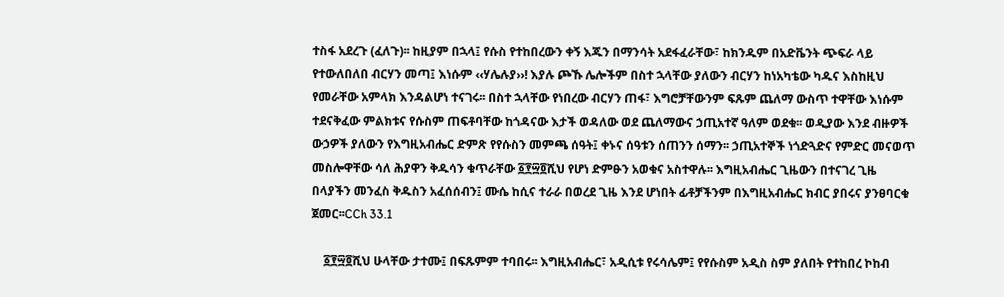ተስፋ አደረጉ (ፈለጉ)፡፡ ከዚያም በኋላ፤ የሱስ የተከበረውን ቀኝ እጁን በማንሳት አደፋፈራቸው፣ ከክንዱም በአድቬንት ጭፍራ ላይ የተውለበለበ ብርሃን መጣ፤ እነሱም ‹‹ሃሌሉያ››! እያሉ ጮኹ ሌሎችም በስተ ኋላቸው ያለውን ብርሃን ከነአካቴው ካዱና እስከዚህ የመራቸው አምላክ እንዳልሆነ ተናገሩ፡፡ በስተ ኋላቸው የነበረው ብርሃን ጠፋ፣ እግሮቻቸውንም ፍጹም ጨለማ ውስጥ ተዋቸው እነሱም ተደናቅፈው ምልክቱና የሱስም ጠፍቶባቸው ከጎዳናው እታች ወዳለው ወደ ጨለማውና ኃጢአተኛ ዓለም ወደቁ፡፡ ወዲያው እንደ ብዙዎች ውኃዎች ያለውን የእግዚአብሔር ድምጽ የየሱስን መምጫ ሰዓት፤ ቀኑና ሰዓቱን ሰጠንን ሰማን፡፡ ኃጢአተኞች ነጎድጓድና የምድር መናወጥ መስሎዋቸው ሳለ ሕያዋን ቅዱሳን ቁጥራቸው ፩፻፵፬ሺህ የሆነ ድምፁን አወቁና አስተዋሉ፡፡ እግዚአብሔር ጊዜውን በተናገረ ጊዜ በላያችን መንፈስ ቅዱስን አፈሰሰብን፤ ሙሴ ከሲና ተራራ በወረደ ጊዜ እንደ ሆነበት ፊቶቻችንም በእግዚአብሔር ክብር ያበሩና ያንፀባርቁ ጀመር፡፡CCh 33.1

    ፩፻፵፬ሺህ ሁላቸው ታተሙ፤ በፍጹምም ተባበሩ፡፡ እግዚአብሔር፣ አዲሲቱ የሩሳሌም፤ የየሱስም አዲስ ስም ያለበት የተከበረ ኮከብ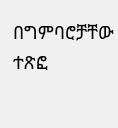በግምባሮቻቸው ተጽፎ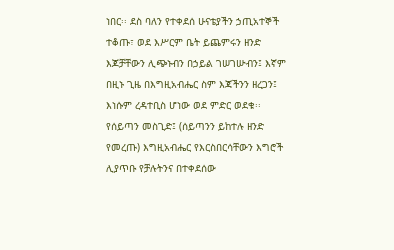ነበር፡፡ ደስ ባለን የተቀደሰ ሁናቴያችን ኃጢአተኞች ተቆጡ፣ ወደ እሥርም ቤት ይጨምሩን ዘንድ እጆቻቸውን ሊጭኑብን በኃይል ገሠገሡብን፤ እኛም በዚኑ ጊዜ በእግዚአብሔር ስም እጃችንን ዘረጋን፤ እነሱም ረዳተቢስ ሆነው ወደ ምድር ወደቁ፡፡ የሰይጣን መስጊድ፤ (ሰይጣንን ይከተሉ ዘንድ የመረጡ) እግዚአብሔር የእርስበርሳቸውን እግሮች ሊያጥቡ የቻሉትንና በተቀደሰው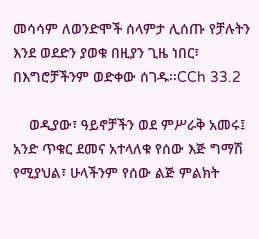መሳሳም ለወንድሞች ሰላምታ ሊሰጡ የቻሉትን እንደ ወደድን ያወቁ በዚያን ጊዜ ነበር፣ በእግሮቻችንም ወድቀው ሰገዱ፡፡CCh 33.2

    ወዲያው፣ ዓይኖቻችን ወደ ምሥራቅ አመሩ፤ አንድ ጥቁር ደመና አተላለቁ የሰው እጅ ግማሽ የሚያህል፣ ሁላችንም የሰው ልጅ ምልክት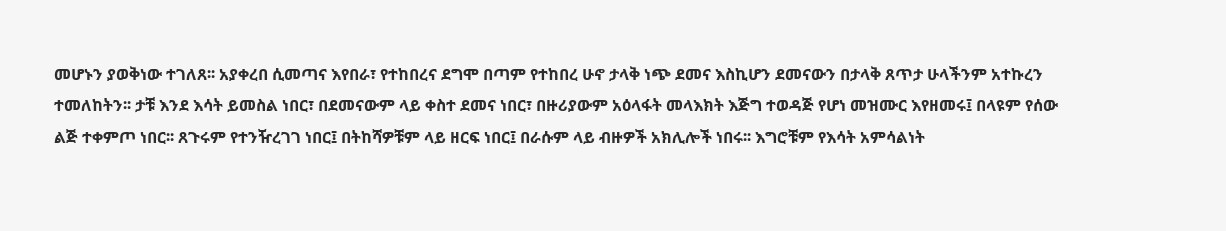መሆኑን ያወቅነው ተገለጸ፡፡ አያቀረበ ሲመጣና እየበራ፣ የተከበረና ደግሞ በጣም የተከበረ ሁኖ ታላቅ ነጭ ደመና እስኪሆን ደመናውን በታላቅ ጸጥታ ሁላችንም አተኩረን ተመለከትን፡፡ ታቹ እንደ እሳት ይመስል ነበር፣ በደመናውም ላይ ቀስተ ደመና ነበር፣ በዙሪያውም አዕላፋት መላእክት እጅግ ተወዳጅ የሆነ መዝሙር እየዘመሩ፤ በላዩም የሰው ልጅ ተቀምጦ ነበር፡፡ ጸጉሩም የተንዥረገገ ነበር፤ በትከሻዎቹም ላይ ዘርፍ ነበር፤ በራሱም ላይ ብዙዎች አክሊሎች ነበሩ፡፡ እግሮቹም የእሳት አምሳልነት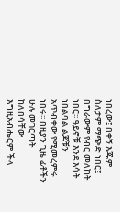ነበረው፤ በቀኝ እጁም ስለታም ማጭድ ነበር፤ በግራውም የብር መለከት ነበር፡፡ ዓይኖቹ እንደ እሳት ነበልባል ልጆቹን አጥብቀው የሚመረምሩ ነበሩ፡፡ በዚያን ጊዜ ፊቶችን ሁሉ መገርጣት ከለበሳቸው እግዚአብሔርም ችላ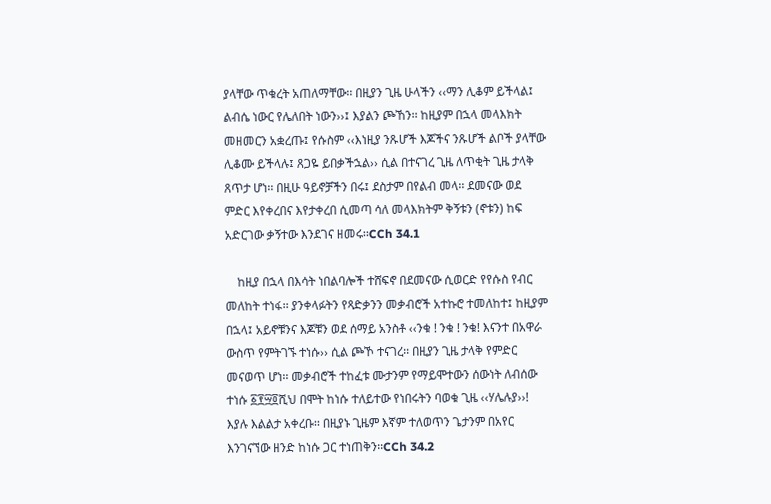ያላቸው ጥቁረት አጠለማቸው፡፡ በዚያን ጊዜ ሁላችን ‹‹ማን ሊቆም ይችላል፤ ልብሴ ነውር የሌለበት ነውን››፤ እያልን ጮኸን፡፡ ከዚያም በኋላ መላእክት መዘመርን አቋረጡ፤ የሱስም ‹‹እነዚያ ንጹሆች እጆችና ንጹሆች ልቦች ያላቸው ሊቆሙ ይችላሉ፤ ጸጋዬ ይበቃችኋል›› ሲል በተናገረ ጊዜ ለጥቂት ጊዜ ታላቅ ጸጥታ ሆነ፡፡ በዚሁ ዓይኖቻችን በሩ፤ ደስታም በየልብ መላ፡፡ ደመናው ወደ ምድር እየቀረበና እየታቀረበ ሲመጣ ሳለ መላእክትም ቅኝቱን (ኖቱን) ከፍ አድርገው ቃኝተው እንደገና ዘመሩ፡፡CCh 34.1

    ከዚያ በኋላ በእሳት ነበልባሎች ተሸፍኖ በደመናው ሲወርድ የየሱስ የብር መለከት ተነፋ፡፡ ያንቀላፉትን የጻድቃንን መቃብሮች አተኩሮ ተመለከተ፤ ከዚያም በኋላ፤ አይኖቹንና እጆቹን ወደ ሰማይ አንስቶ ‹‹ንቁ ! ንቁ ! ንቁ! እናንተ በአዋራ ውስጥ የምትገኙ ተነሱ›› ሲል ጮኾ ተናገረ፡፡ በዚያን ጊዜ ታላቅ የምድር መናወጥ ሆነ፡፡ መቃብሮች ተከፈቱ ሙታንም የማይሞተውን ሰውነት ለብሰው ተነሱ ፩፻፵፬ሺህ በሞት ከነሱ ተለይተው የነበሩትን ባወቁ ጊዜ ‹‹ሃሌሉያ››! እያሉ እልልታ አቀረቡ፡፡ በዚያኑ ጊዜም እኛም ተለወጥን ጌታንም በአየር እንገናኘው ዘንድ ከነሱ ጋር ተነጠቅን፡፡CCh 34.2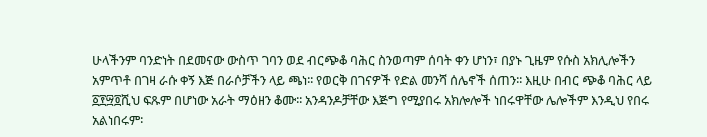ሁላችንም ባንድነት በደመናው ውስጥ ገባን ወደ ብርጭቆ ባሕር ስንወጣም ሰባት ቀን ሆነን፣ በያኑ ጊዜም የሱስ አክሊሎችን አምጥቶ በገዛ ራሱ ቀኝ እጅ በራሶቻችን ላይ ጫነ፡፡ የወርቅ በገናዎች የድል መንሻ ሰሌኖች ሰጠን፡፡ እዚሁ በብር ጭቆ ባሕር ላይ ፩፻፵፬ሺህ ፍጹም በሆነው አራት ማዕዘን ቆሙ፡፡ አንዳንዶቻቸው እጅግ የሚያበሩ አክሎሎች ነበሩዋቸው ሌሎችም እንዲህ የበሩ አልነበሩም፡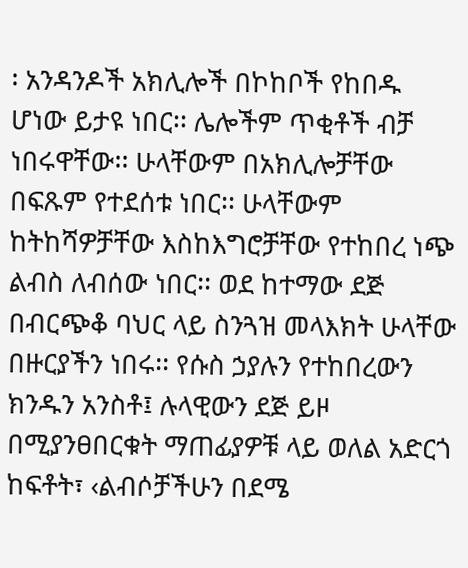፡ አንዳንዶች አክሊሎች በኮከቦች የከበዱ ሆነው ይታዩ ነበር፡፡ ሌሎችም ጥቂቶች ብቻ ነበሩዋቸው፡፡ ሁላቸውም በአክሊሎቻቸው በፍጹም የተደሰቱ ነበር፡፡ ሁላቸውም ከትከሻዎቻቸው እስከእግሮቻቸው የተከበረ ነጭ ልብስ ለብሰው ነበር፡፡ ወደ ከተማው ደጅ በብርጭቆ ባህር ላይ ስንጓዝ መላእክት ሁላቸው በዙርያችን ነበሩ፡፡ የሱስ ኃያሉን የተከበረውን ክንዱን አንስቶ፤ ሉላዊውን ደጅ ይዞ በሚያንፀበርቁት ማጠፊያዎቹ ላይ ወለል አድርጎ ከፍቶት፣ ‹ልብሶቻችሁን በደሜ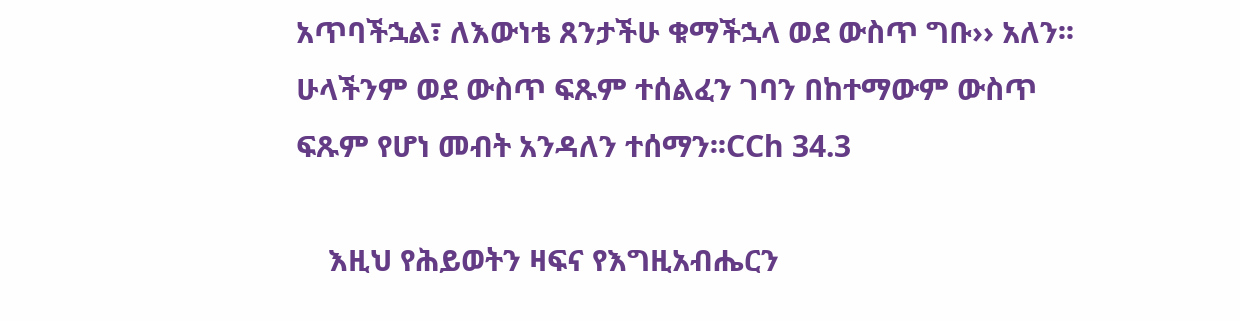አጥባችኋል፣ ለእውነቴ ጸንታችሁ ቁማችኋላ ወደ ውስጥ ግቡ›› አለን፡፡ ሁላችንም ወደ ውስጥ ፍጹም ተሰልፈን ገባን በከተማውም ውስጥ ፍጹም የሆነ መብት አንዳለን ተሰማን፡፡CCh 34.3

    እዚህ የሕይወትን ዛፍና የእግዚአብሔርን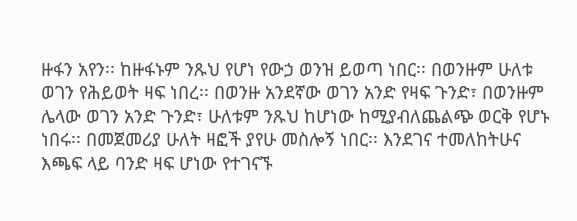ዙፋን አየን፡፡ ከዙፋኑም ንጹህ የሆነ የውኃ ወንዝ ይወጣ ነበር፡፡ በወንዙም ሁለቱ ወገን የሕይወት ዛፍ ነበረ፡፡ በወንዙ አንደኛው ወገን አንድ የዛፍ ጉንድ፣ በወንዙም ሌላው ወገን አንድ ጉንድ፣ ሁለቱም ንጹህ ከሆነው ከሚያብለጨልጭ ወርቅ የሆኑ ነበሩ፡፡ በመጀመሪያ ሁለት ዛፎች ያየሁ መስሎኝ ነበር፡፡ እንደገና ተመለከትሁና እጫፍ ላይ ባንድ ዛፍ ሆነው የተገናኙ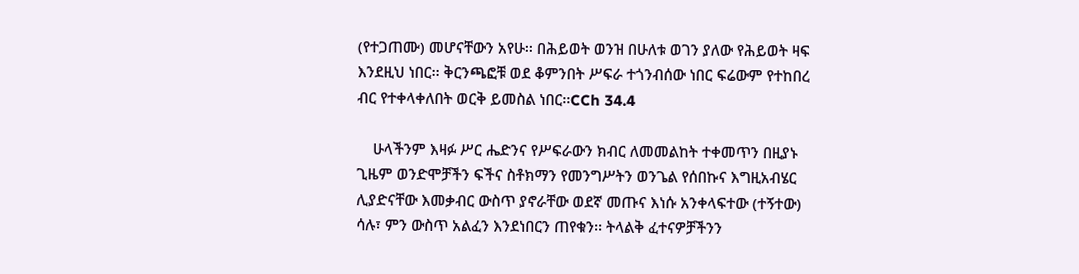(የተጋጠሙ) መሆናቸውን አየሁ፡፡ በሕይወት ወንዝ በሁለቱ ወገን ያለው የሕይወት ዛፍ እንደዚህ ነበር፡፡ ቅርንጫፎቹ ወደ ቆምንበት ሥፍራ ተጎንብሰው ነበር ፍሬውም የተከበረ ብር የተቀላቀለበት ወርቅ ይመስል ነበር፡፡CCh 34.4

    ሁላችንም እዛፉ ሥር ሔድንና የሥፍራውን ክብር ለመመልከት ተቀመጥን በዚያኑ ጊዜም ወንድሞቻችን ፍችና ስቶክማን የመንግሥትን ወንጌል የሰበኩና እግዚአብሄር ሊያድናቸው እመቃብር ውስጥ ያኖራቸው ወደኛ መጡና እነሱ አንቀላፍተው (ተኝተው) ሳሉ፣ ምን ውስጥ አልፈን እንደነበርን ጠየቁን፡፡ ትላልቅ ፈተናዎቻችንን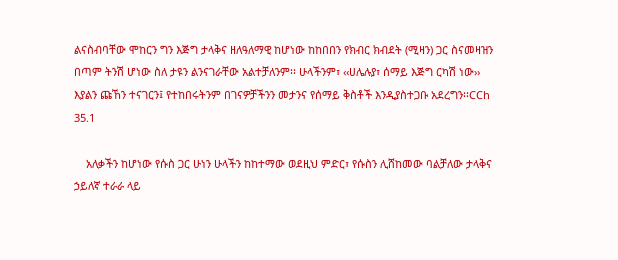ልናስብባቸው ሞከርን ግን እጅግ ታላቅና ዘለዓለማዊ ከሆነው ከከበበን የክብር ክብደት (ሚዛን) ጋር ስናመዛዝን በጣም ትንሽ ሆነው ስለ ታዩን ልንናገራቸው አልተቻለንም፡፡ ሁላችንም፣ ‹‹ሀሌሉያ፣ ሰማይ እጅግ ርካሽ ነው›› እያልን ጩኸን ተናገርን፤ የተከበሩትንም በገናዎቻችንን መታንና የሰማይ ቅስቶች እንዲያስተጋቡ አደረግን፡፡CCh 35.1

    አለቃችን ከሆነው የሱስ ጋር ሁነን ሁላችን ከከተማው ወደዚህ ምድር፣ የሱስን ሊሸከመው ባልቻለው ታላቅና ኃይለኛ ተራራ ላይ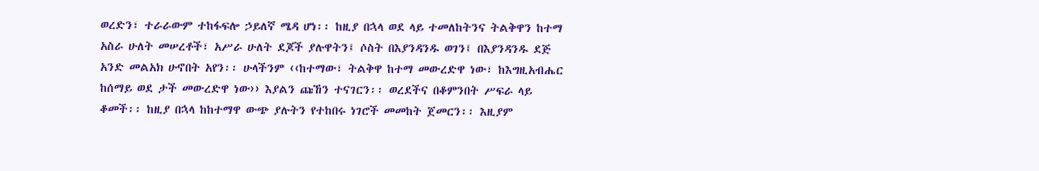ወረድን፣ ተራራውም ተከፋፍሎ ኃይለኛ ሜዳ ሆነ፡፡ ከዚያ በኋላ ወደ ላይ ተመለከትንና ትልቅዋን ከተማ አስራ ሁለት መሠረቶች፣ አሥራ ሁለት ደጆች ያሉዋትን፤ ሶስት በእያንዳንዱ ወገን፤ በእያንዳንዱ ደጅ አንድ መልአክ ሁኖበት አየን፡፡ ሁላችንም ‹‹ከተማው፣ ትልቅዋ ከተማ መውረድዋ ነው፣ ከእግዚአብሔር ከሰማይ ወደ ታች መውረድዋ ነው›› እያልን ጩኸን ተናገርን፡፡ ወረደችና በቆምንበት ሥፍራ ላይ ቆመች፡፡ ከዚያ በኋላ ከከተማዋ ውጭ ያሉትን የተከበሩ ነገሮች መመከት ጀመርን፡፡ እዚያም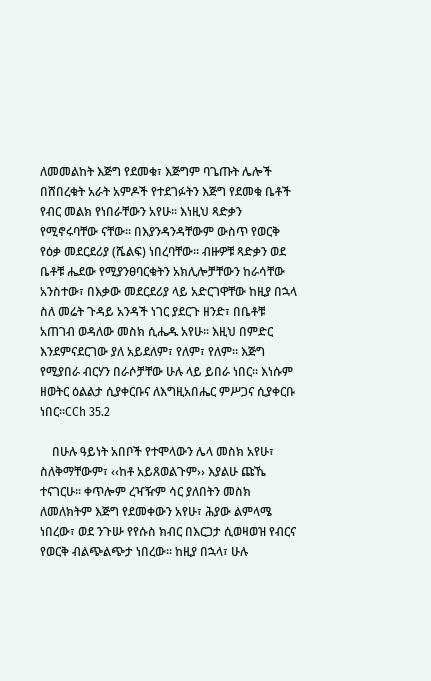ለመመልከት እጅግ የደመቁ፣ እጅግም ባጌጡት ሌሎች በሸበረቁት አራት አምዶች የተደገፉትን እጅግ የደመቁ ቤቶች የብር መልክ የነበራቸውን አየሁ፡፡ እነዚህ ጻድቃን የሚኖሩባቸው ናቸው፡፡ በእያንዳንዳቸውም ውስጥ የወርቅ የዕቃ መደርደሪያ (ሼልፍ) ነበረባቸው፡፡ ብዙዎቹ ጻድቃን ወደ ቤቶቹ ሔደው የሚያንፀባርቁትን አክሊሎቻቸውን ከራሳቸው አንስተው፣ በእቃው መደርደሪያ ላይ አድርገዋቸው ከዚያ በኋላ ስለ መሬት ጉዳይ አንዳች ነገር ያደርጉ ዘንድ፣ በቤቶቹ አጠገብ ወዳለው መስክ ሲሔዱ አየሁ፡፡ እዚህ በምድር እንደምናደርገው ያለ አይደለም፣ የለም፣ የለም፡፡ እጅግ የሚያበራ ብርሃን በራሶቻቸው ሁሉ ላይ ይበራ ነበር፡፡ እነሱም ዘወትር ዕልልታ ሲያቀርቡና ለእግዚአበሔር ምሥጋና ሲያቀርቡ ነበር፡፡CCh 35.2

    በሁሉ ዓይነት አበቦች የተሞላውን ሌላ መስክ አየሁ፣ ስለቅማቸውም፣ ‹‹ከቶ አይጸወልጉም›› እያልሁ ጩኼ ተናገርሁ፡፡ ቀጥሎም ረዣዥም ሳር ያለበትን መስክ ለመለክትም እጅግ የደመቀውን አየሁ፣ ሕያው ልምላሜ ነበረው፣ ወደ ንጉሡ የየሱስ ክብር በእርጋታ ሲወዛወዝ የብርና የወርቅ ብልጭልጭታ ነበረው፡፡ ከዚያ በኋላ፣ ሁሉ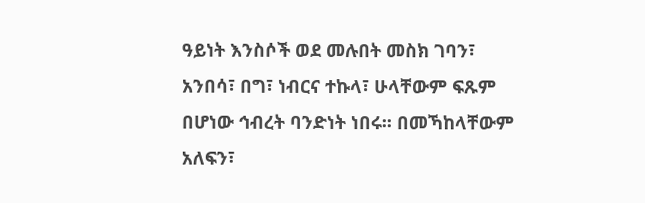ዓይነት እንስሶች ወደ መሉበት መስክ ገባን፣ አንበሳ፣ በግ፣ ነብርና ተኩላ፣ ሁላቸውም ፍጹም በሆነው ኅብረት ባንድነት ነበሩ፡፡ በመኻከላቸውም አለፍን፣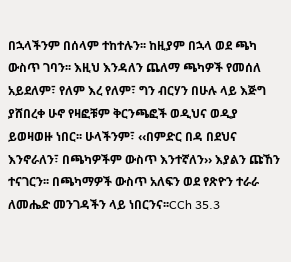በኋላችንም በሰላም ተከተሉን፡፡ ከዚያም በኋላ ወደ ጫካ ውስጥ ገባን፡፡ እዚህ እንዳለን ጨለማ ጫካዎች የመሰለ አይደለም፣ የለም እረ የለም፣ ግን ብርሃን በሁሉ ላይ እጅግ ያሸበረቀ ሁኖ የዛፎቹም ቅርንጫፎች ወዲህና ወዲያ ይወዛወዙ ነበር፡፡ ሁላችንም፣ ‹‹በምድር በዳ በደህና እንኖራለን፣ በጫካዎችም ውስጥ እንተኛለን›› እያልን ጩኸን ተናገርን፡፡ በጫካማዎች ውስጥ አለፍን ወደ የጽዮን ተራራ ለመሔድ መንገዳችን ላይ ነበርንና፡፡CCh 35.3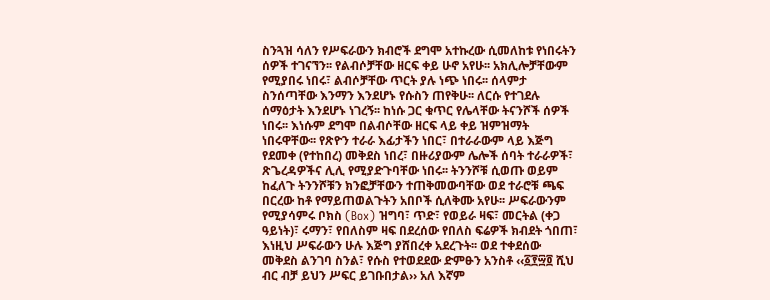ስንጓዝ ሳለን የሥፍራውን ክብሮች ደግሞ አተኩረው ሲመለከቱ የነበሩትን ሰዎች ተገናኘን፡፡ የልብሶቻቸው ዘርፍ ቀይ ሁኖ አየሁ፡፡ አክሊሎቻቸውም የሚያበሩ ነበሩ፣ ልብሶቻቸው ጥርት ያሉ ነጭ ነበሩ፡፡ ሰላምታ ስንሰጣቸው እንማን እንደሆኑ የሱስን ጠየቅሁ፡፡ ለርሱ የተገደሉ ሰማዕታት እንደሆኑ ነገረኝ፡፡ ከነሱ ጋር ቁጥር የሌላቸው ትናንሾች ሰዎች ነበሩ፡፡ እነሱም ደግሞ በልብሶቸው ዘርፍ ላይ ቀይ ዝምዝማት ነበሩዋቸው፡፡ የጽዮን ተራራ እፊታችን ነበር፣ በተራራውም ላይ እጅግ የደመቀ (የተከበረ) መቅደስ ነበረ፣ በዙሪያውም ሌሎች ሰባት ተራራዎች፣ ጽጌረዳዎችና ሊሊ የሚያድጉባቸው ነበሩ፡፡ ትንንሾቹ ሲወጡ ወይም ከፈለጉ ትንንሾቹን ክንፎቻቸውን ተጠቅመውባቸው ወደ ተራሮቹ ጫፍ በርረው ከቶ የማይጠወልጉትን አበቦች ሲለቅሙ አየሁ፡፡ ሥፍራውንም የሚያሳምሩ ቦክስ (Box) ዝግባ፣ ጥድ፣ የወይራ ዛፍ፣ መርትል (ቀጋ ዓይነት)፣ ሩማን፣ የበለስም ዛፍ በደረሰው የበለስ ፍሬዎች ክብደት ጎበጠ፣ እነዚህ ሥፍራውን ሁሉ እጅግ ያሸበረቀ አደረጉት፡፡ ወደ ተቀደሰው መቅደስ ልንገባ ስንል፣ የሱስ የተወደደው ድምፁን አንስቶ ‹‹፩፻፵፬ ሺህ ብር ብቻ ይህን ሥፍር ይገቡበታል›› አለ እኛም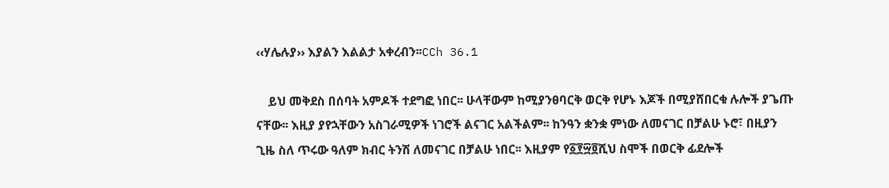‹‹ሃሌሉያ›› እያልን እልልታ አቀረብን፡፡CCh 36.1

    ይህ መቅደስ በሰባት አምዶች ተደግፎ ነበር፡፡ ሁላቸውም ከሚያንፀባርቅ ወርቅ የሆኑ እጆች በሚያሸበርቁ ሉሎች ያጌጡ ናቸው፡፡ እዚያ ያየኋቸውን አስገራሚዎች ነገሮች ልናገር አልችልም፡፡ ከንዓን ቋንቋ ምነው ለመናገር በቻልሁ ኑሮ፣ በዚያን ጊዜ ስለ ጥሩው ዓለም ክብር ትንሽ ለመናገር በቻልሁ ነበር፡፡ እዚያም የ፩፻፵፬ሺህ ስሞች በወርቅ ፊደሎች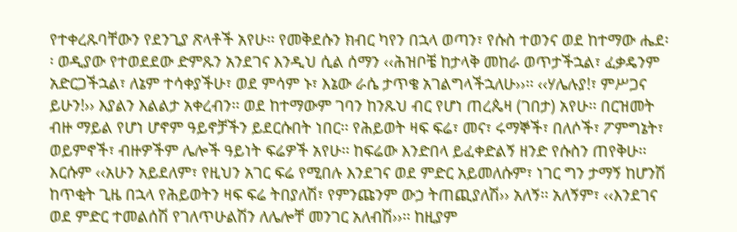የተቀረጹባቸውን የደንጊያ ጽላቶች አየሁ፡፡ የመቅደሱን ክብር ካየን በኋላ ወጣን፣ የሱስ ተወንና ወደ ከተማው ሔደ፡፡ ወዲያው የተወደደው ድምጹን አንደገና እንዲህ ሲል ሰማን ‹‹ሕዝቦቼ ከታላቅ መከራ ወጥታችኋል፣ ፈቃዴንም አድርጋችኋል፣ ለኔም ተሳቀያችሁ፣ ወደ ምሳም ኑ፣ እኔው ራሴ ታጥቄ አገልግላችኋለሁ››፡፡ ‹‹ሃሌሉያ!፣ ምሥጋና ይሁን!›› እያልን እልልታ አቀረብን፡፡ ወደ ከተማውም ገባን ከንጹህ ብር የሆነ ጠረጴዛ (ገበታ) አየሁ፡፡ በርዝመት ብዙ ማይል የሆነ ሆኖም ዓይኖቻችን ይደርሱበት ነበር፡፡ የሕይወት ዛፍ ፍሬ፣ መና፣ ሩማኞች፣ በለሶች፣ ፖምግኔት፣ ወይምኖች፣ ብዙዎችም ሌሎች ዓይነት ፍሬዎች አየሁ፡፡ ከፍሬው እንድበላ ይፈቀድልኝ ዘንድ የሱስን ጠየቅሁ፡፡ እርሱም ‹‹አሁን አይደለም፣ የዚህን አገር ፍሬ የሚበሉ እንደገና ወደ ምድር አይመለሱም፣ ነገር ግን ታማኝ ከሆንሽ ከጥቂት ጊዜ በኋላ የሕይወትን ዛፍ ፍሬ ትበያለሽ፣ የምንጩንም ውኃ ትጠጪያለሽ›› አለኝ፡፡ አለኝም፣ ‹‹እንደገና ወደ ምድር ተመልሰሽ የገለጥሁልሽን ለሌሎቸ መንገር አለብሽ››፡፡ ከዚያም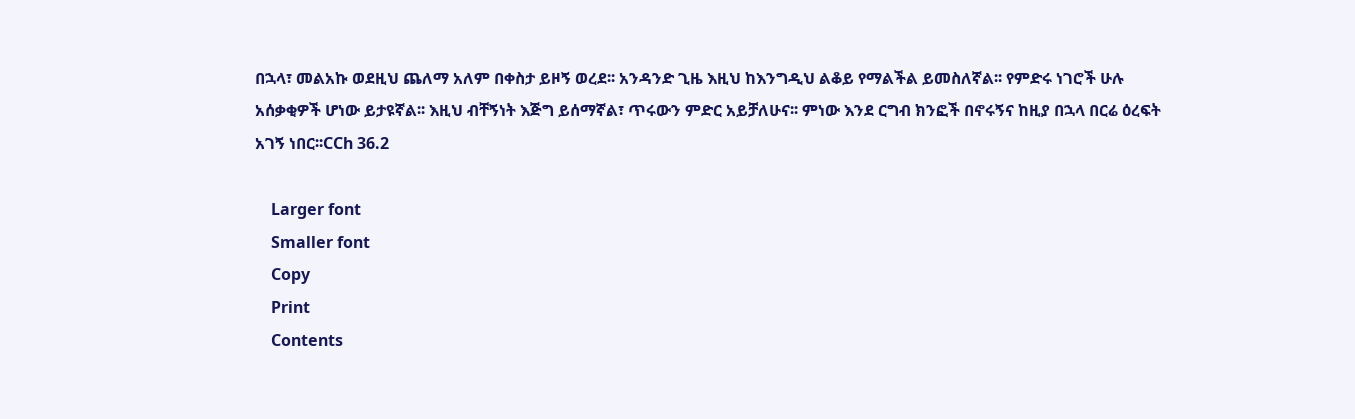በኋላ፣ መልአኩ ወደዚህ ጨለማ አለም በቀስታ ይዞኝ ወረደ፡፡ አንዳንድ ጊዜ እዚህ ከእንግዲህ ልቆይ የማልችል ይመስለኛል፡፡ የምድሩ ነገሮች ሁሉ አሰቃቂዎች ሆነው ይታዩኛል፡፡ እዚህ ብቸኝነት እጅግ ይሰማኛል፣ ጥሩውን ምድር አይቻለሁና፡፡ ምነው እንደ ርግብ ክንፎች በኖሩኝና ከዚያ በኋላ በርሬ ዕረፍት አገኝ ነበር፡፡CCh 36.2

    Larger font
    Smaller font
    Copy
    Print
    Contents